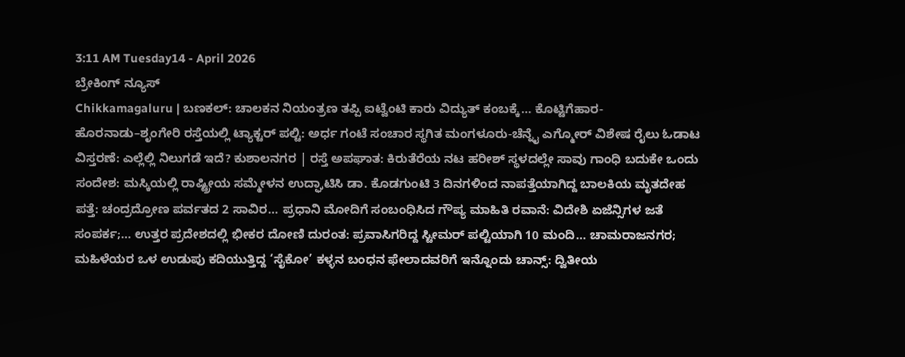3:11 AM Tuesday14 - April 2026
ಬ್ರೇಕಿಂಗ್ ನ್ಯೂಸ್
Chikkamagaluru | ಬಣಕಲ್: ಚಾಲಕನ ನಿಯಂತ್ರಣ ತಪ್ಪಿ ಐಟ್ವೆಂಟಿ ಕಾರು ವಿದ್ಯುತ್ ಕಂಬಕ್ಕೆ… ಕೊಟ್ಟಿಗೆಹಾರ-ಹೊರನಾಡು–ಶೃಂಗೇರಿ ರಸ್ತೆಯಲ್ಲಿ ಟ್ಯಾಕ್ಟರ್ ಪಲ್ಟಿ: ಅರ್ಧ ಗಂಟೆ ಸಂಚಾರ ಸ್ಥಗಿತ ಮಂಗಳೂರು-ಚೆನ್ನೈ ಎಗ್ಮೋರ್ ವಿಶೇಷ ರೈಲು ಓಡಾಟ ವಿಸ್ತರಣೆ: ಎಲ್ಲೆಲ್ಲಿ ನಿಲುಗಡೆ ಇದೆ? ಕುಶಾಲನಗರ | ರಸ್ತೆ ಅಪಘಾತ: ಕಿರುತೆರೆಯ ನಟ ಹರೀಶ್ ಸ್ಥಳದಲ್ಲೇ ಸಾವು ಗಾಂಧಿ ಬದುಕೇ ಒಂದು ಸಂದೇಶ: ಮಸ್ಕಿಯಲ್ಲಿ ರಾಷ್ಟ್ರೀಯ ಸಮ್ಮೇಳನ ಉದ್ಘಾಟಿಸಿ ಡಾ. ಕೊಡಗುಂಟಿ 3 ದಿನಗಳಿಂದ ನಾಪತ್ತೆಯಾಗಿದ್ದ ಬಾಲಕಿಯ ಮೃತದೇಹ ಪತ್ತೆ: ಚಂದ್ರದ್ರೋಣ ಪರ್ವತದ 2 ಸಾವಿರ… ಪ್ರಧಾನಿ‌ ಮೋದಿಗೆ ಸಂಬಂಧಿಸಿದ ಗೌಪ್ಯ ಮಾಹಿತಿ ರವಾನೆ: ವಿದೇಶಿ ಏಜೆನ್ಸಿಗಳ ಜತೆ ಸಂಪರ್ಕ;… ಉತ್ತರ ಪ್ರದೇಶದಲ್ಲಿ ಭೀಕರ ದೋಣಿ ದುರಂತ: ಪ್ರವಾಸಿಗರಿದ್ದ ಸ್ಟೀಮರ್ ಪಲ್ಟಿಯಾಗಿ 10 ಮಂದಿ… ಚಾಮರಾಜನಗರ; ಮಹಿಳೆಯರ ಒಳ ಉಡುಪು ಕದಿಯುತ್ತಿದ್ದ ‘ಸೈಕೋ’ ಕಳ್ಳನ ಬಂಧನ ಫೇಲಾದವರಿಗೆ ಇನ್ನೊಂದು ಚಾನ್ಸ್: ದ್ವಿತೀಯ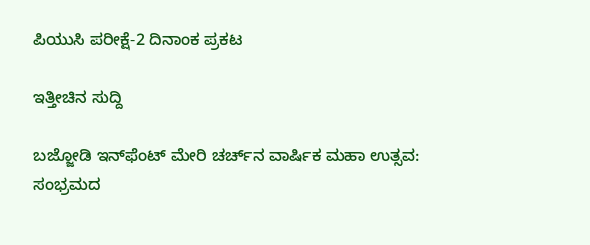ಪಿಯುಸಿ ಪರೀಕ್ಷೆ-2 ದಿನಾಂಕ ಪ್ರಕಟ

ಇತ್ತೀಚಿನ ಸುದ್ದಿ

ಬಜ್ಜೋಡಿ ಇನ್‌ಫೆಂಟ್‌ ಮೇರಿ ಚರ್ಚ್‌ನ ವಾರ್ಷಿಕ ಮಹಾ ಉತ್ಸವ: ಸಂಭ್ರಮದ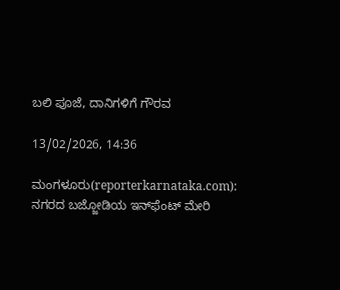ಬಲಿ ಪೂಜೆ, ದಾನಿಗಳಿಗೆ ಗೌರವ

13/02/2026, 14:36

ಮಂಗಳೂರು(reporterkarnataka.com): ನಗರದ ಬಜ್ಜೋಡಿಯ ಇನ್‌ಫೆಂಟ್‌ ಮೇರಿ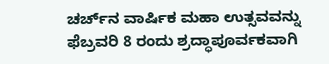ಚರ್ಚ್‌ನ ವಾರ್ಷಿಕ ಮಹಾ ಉತ್ಸವವನ್ನು ಫೆಬ್ರವರಿ 8 ರಂದು ಶ್ರದ್ಧಾಪೂರ್ವಕವಾಗಿ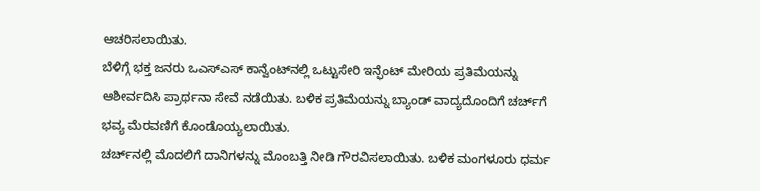ಆಚರಿಸಲಾಯಿತು.
ಬೆಳಿಗ್ಗೆ ಭಕ್ತ ಜನರು ಒಎಸ್ಎಸ್ ಕಾನ್ವೆಂಟ್‌ನಲ್ಲಿ ಒಟ್ಟುಸೇರಿ ಇನ್ಫೆಂಟ್ ಮೇರಿಯ ಪ್ರತಿಮೆಯನ್ನು ಆಶೀರ್ವದಿಸಿ ಪ್ರಾರ್ಥನಾ ಸೇವೆ ನಡೆಯಿತು. ಬಳಿಕ ಪ್ರತಿಮೆಯನ್ನು ಬ್ಯಾಂಡ್‌ ವಾದ್ಯದೊಂದಿಗೆ ಚರ್ಚ್‌ಗೆ ಭವ್ಯ ಮೆರವಣಿಗೆ ಕೊಂಡೊಯ್ಯಲಾಯಿತು.
ಚರ್ಚ್‌ನಲ್ಲಿ ಮೊದಲಿಗೆ ದಾನಿಗಳನ್ನು ಮೊಂಬತ್ತಿ ನೀಡಿ ಗೌರವಿಸಲಾಯಿತು. ಬಳಿಕ ಮಂಗಳೂರು ಧರ್ಮ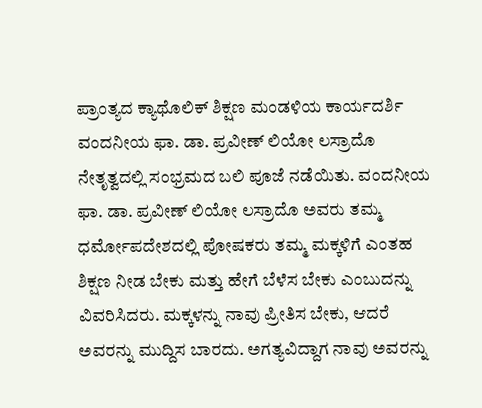ಪ್ರಾಂತ್ಯದ ಕ್ಯಾಥೊಲಿಕ್ ಶಿಕ್ಷಣ ಮಂಡಳಿಯ ಕಾರ್ಯದರ್ಶಿ ವಂದನೀಯ ಫಾ. ಡಾ. ಪ್ರವೀಣ್ ಲಿಯೋ ಲಸ್ರಾದೊ ನೇತೃತ್ವದಲ್ಲಿ ಸಂಭ್ರಮದ ಬಲಿ ಪೂಜೆ ನಡೆಯಿತು. ವಂದನೀಯ ಫಾ. ಡಾ. ಪ್ರವೀಣ್ ಲಿಯೋ ಲಸ್ರಾದೊ ಅವರು ತಮ್ಮ ಧರ್ಮೋಪದೇಶದಲ್ಲಿ ಪೋಷಕರು ತಮ್ಮ ಮಕ್ಕಳಿಗೆ ಎಂತಹ ಶಿಕ್ಷಣ ನೀಡ ಬೇಕು ಮತ್ತು ಹೇಗೆ ಬೆಳೆಸ ಬೇಕು ಎಂಬುದನ್ನು ವಿವರಿಸಿದರು. ಮಕ್ಕಳನ್ನು ನಾವು ಪ್ರೀತಿಸ ಬೇಕು, ಆದರೆ ಅವರನ್ನು ಮುದ್ದಿಸ ಬಾರದು. ಅಗತ್ಯವಿದ್ದಾಗ ನಾವು ಅವರನ್ನು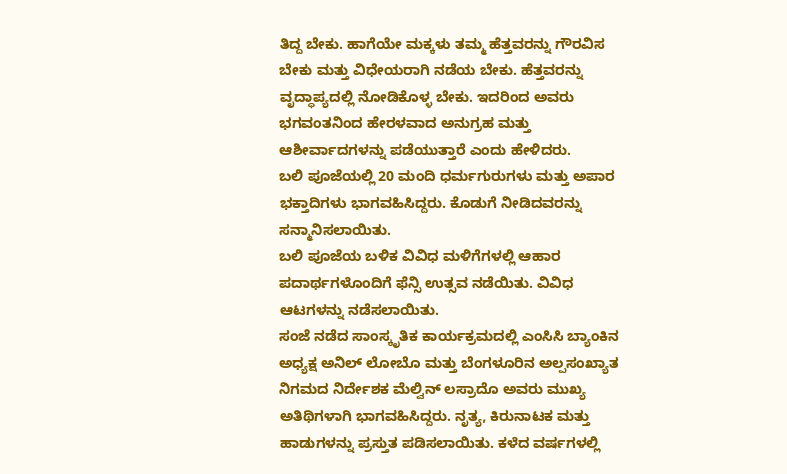ತಿದ್ದ ಬೇಕು. ಹಾಗೆಯೇ ಮಕ್ಕಳು ತಮ್ಮ ಹೆತ್ತವರನ್ನು ಗೌರವಿಸ ಬೇಕು ಮತ್ತು ವಿಧೇಯರಾಗಿ ನಡೆಯ ಬೇಕು. ಹೆತ್ತವರನ್ನು ವೃದ್ಧಾಪ್ಯದಲ್ಲಿ ನೋಡಿಕೊಳ್ಳ ಬೇಕು. ಇದರಿಂದ ಅವರು ಭಗವಂತನಿಂದ ಹೇರಳವಾದ ಅನುಗ್ರಹ ಮತ್ತು ಆಶೀರ್ವಾದಗಳನ್ನು ಪಡೆಯುತ್ತಾರೆ ಎಂದು ಹೇಳಿದರು.
ಬಲಿ ಪೂಜೆಯಲ್ಲಿ 20 ಮಂದಿ ಧರ್ಮಗುರುಗಳು ಮತ್ತು ಅಪಾರ ಭಕ್ತಾದಿಗಳು ಭಾಗವಹಿಸಿದ್ದರು. ಕೊಡುಗೆ ನೀಡಿದವರನ್ನು ಸನ್ಮಾನಿಸಲಾಯಿತು.
ಬಲಿ ಪೂಜೆಯ ಬಳಿಕ ವಿವಿಧ ಮಳಿಗೆಗಳಲ್ಲಿ ಆಹಾರ ಪದಾರ್ಥಗಳೊಂದಿಗೆ ಫೆನ್ಸಿ ಉತ್ಸವ ನಡೆಯಿತು. ವಿವಿಧ ಆಟಗಳನ್ನು ನಡೆಸಲಾಯಿತು.
ಸಂಜೆ ನಡೆದ ಸಾಂಸ್ಕೃತಿಕ ಕಾರ್ಯಕ್ರಮದಲ್ಲಿ ಎಂಸಿಸಿ ಬ್ಯಾಂಕಿನ ಅಧ್ಯಕ್ಷ ಅನಿಲ್ ಲೋಬೊ ಮತ್ತು ಬೆಂಗಳೂರಿನ ಅಲ್ಪಸಂಖ್ಯಾತ ನಿಗಮದ ನಿರ್ದೇಶಕ ಮೆಲ್ವಿನ್ ಲಸ್ರಾದೊ ಅವರು ಮುಖ್ಯ ಅತಿಥಿಗಳಾಗಿ ಭಾಗವಹಿಸಿದ್ದರು. ನೃತ್ಯ, ಕಿರುನಾಟಕ ಮತ್ತು ಹಾಡುಗಳನ್ನು ಪ್ರಸ್ತುತ ಪಡಿಸಲಾಯಿತು. ಕಳೆದ ವರ್ಷಗಳಲ್ಲಿ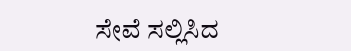ಸೇವೆ ಸಲ್ಲಿಸಿದ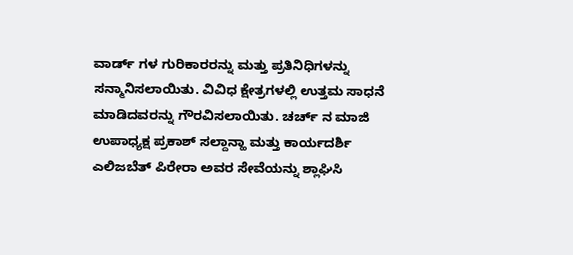ವಾರ್ಡ್ ಗಳ ಗುರಿಕಾರರನ್ನು ಮತ್ತು ಪ್ರತಿನಿಧಿಗಳನ್ನು ಸನ್ಮಾನಿಸಲಾಯಿತು. ವಿವಿಧ ಕ್ಷೇತ್ರಗಳಲ್ಲಿ ಉತ್ತಮ ಸಾಧನೆ ಮಾಡಿದವರನ್ನು ಗೌರವಿಸಲಾಯಿತು. ಚರ್ಚ್ ನ ಮಾಜಿ ಉಪಾಧ್ಯಕ್ಷ ಪ್ರಕಾಶ್ ಸಲ್ದಾನ್ಹಾ ಮತ್ತು ಕಾರ್ಯದರ್ಶಿ ಎಲಿಜಬೆತ್ ಪಿರೇರಾ ಅವರ ಸೇವೆಯನ್ನು ಶ್ಲಾಘಿಸಿ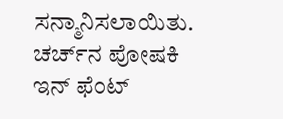ಸನ್ಮಾನಿಸಲಾಯಿತು. ಚರ್ಚ್‌ನ ಪೋಷಕಿ ಇನ್‌ ಫೆಂಟ್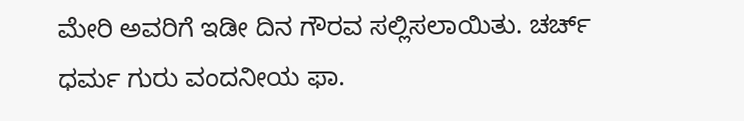ಮೇರಿ ಅವರಿಗೆ ಇಡೀ ದಿನ ಗೌರವ ಸಲ್ಲಿಸಲಾಯಿತು. ಚರ್ಚ್ ಧರ್ಮ ಗುರು ವಂದನೀಯ ಫಾ.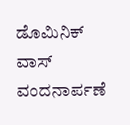ಡೊಮಿನಿಕ್ ವಾಸ್ ವಂದನಾರ್ಪಣೆ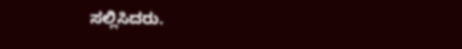ಸಲ್ಲಿಸಿದರು.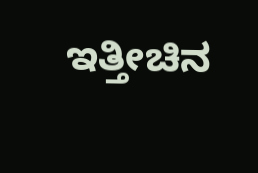ಇತ್ತೀಚಿನ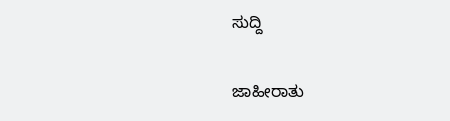ಸುದ್ದಿ

ಜಾಹೀರಾತು